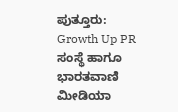ಪುತ್ತೂರು: Growth Up PR ಸಂಸ್ಥೆ ಹಾಗೂ ಭಾರತವಾಣಿ ಮೀಡಿಯಾ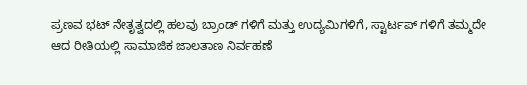ಪ್ರಣವ ಭಟ್ ನೇತೃತ್ವದಲ್ಲಿ ಹಲವು ಬ್ರಾಂಡ್ ಗಳಿಗೆ ಮತ್ತು ಉದ್ಯಮಿಗಳಿಗೆ, ಸ್ಟಾರ್ಟಪ್ ಗಳಿಗೆ ತಮ್ಮದೇ ಆದ ರೀತಿಯಲ್ಲಿ ಸಾಮಾಜಿಕ ಜಾಲತಾಣ ನಿರ್ವಹಣೆ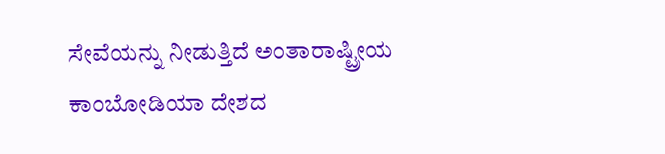ಸೇವೆಯನ್ನು ನೀಡುತ್ತಿದೆ ಅಂತಾರಾಷ್ಟ್ರೀಯ ಕಾಂಬೋಡಿಯಾ ದೇಶದ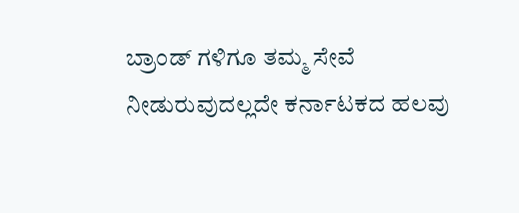ಬ್ರಾಂಡ್ ಗಳಿಗೂ ತಮ್ಮ ಸೇವೆ ನೀಡುರುವುದಲ್ಲದೇ ಕರ್ನಾಟಕದ ಹಲವು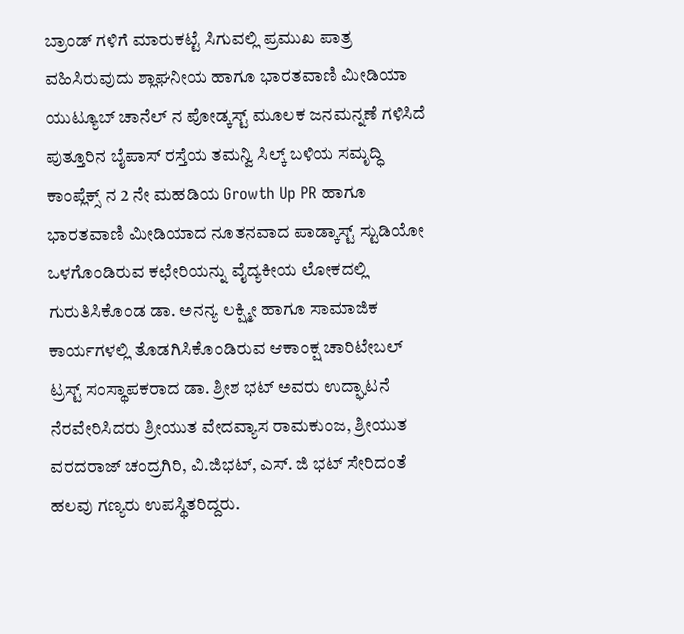ಬ್ರಾಂಡ್ ಗಳಿಗೆ ಮಾರುಕಟ್ಟೆ ಸಿಗುವಲ್ಲಿ ಪ್ರಮುಖ ಪಾತ್ರ ವಹಿಸಿರುವುದು ಶ್ಲಾಘನೀಯ ಹಾಗೂ ಭಾರತವಾಣಿ ಮೀಡಿಯಾ ಯುಟ್ಯೂಬ್ ಚಾನೆಲ್ ನ ಪೋಡ್ಕಸ್ಟ್ ಮೂಲಕ ಜನಮನ್ನಣೆ ಗಳಿಸಿದೆ
ಪುತ್ತೂರಿನ ಬೈಪಾಸ್ ರಸ್ತೆಯ ತಮನ್ವಿ ಸಿಲ್ಕ್ ಬಳಿಯ ಸಮೃದ್ಧಿ ಕಾಂಪ್ಲೆಕ್ಸ್ ನ 2 ನೇ ಮಹಡಿಯ Growth Up PR ಹಾಗೂ ಭಾರತವಾಣಿ ಮೀಡಿಯಾದ ನೂತನವಾದ ಪಾಡ್ಕಾಸ್ಟ್ ಸ್ಟುಡಿಯೋ ಒಳಗೊಂಡಿರುವ ಕಛೇರಿಯನ್ನು ವೈದ್ಯಕೀಯ ಲೋಕದಲ್ಲಿ ಗುರುತಿಸಿಕೊಂಡ ಡಾ. ಅನನ್ಯ ಲಕ್ಷ್ಮೀ ಹಾಗೂ ಸಾಮಾಜಿಕ ಕಾರ್ಯಗಳಲ್ಲಿ ತೊಡಗಿಸಿಕೊಂಡಿರುವ ಆಕಾಂಕ್ಷ ಚಾರಿಟೇಬಲ್ ಟ್ರಸ್ಟ್ ಸಂಸ್ಥಾಪಕರಾದ ಡಾ. ಶ್ರೀಶ ಭಟ್ ಅವರು ಉದ್ಘಾಟನೆ ನೆರವೇರಿಸಿದರು ಶ್ರೀಯುತ ವೇದವ್ಯಾಸ ರಾಮಕುಂಜ, ಶ್ರೀಯುತ ವರದರಾಜ್ ಚಂದ್ರಗಿರಿ, ವಿ.ಜಿಭಟ್, ಎಸ್. ಜಿ ಭಟ್ ಸೇರಿದಂತೆ ಹಲವು ಗಣ್ಯರು ಉಪಸ್ಥಿತರಿದ್ದರು.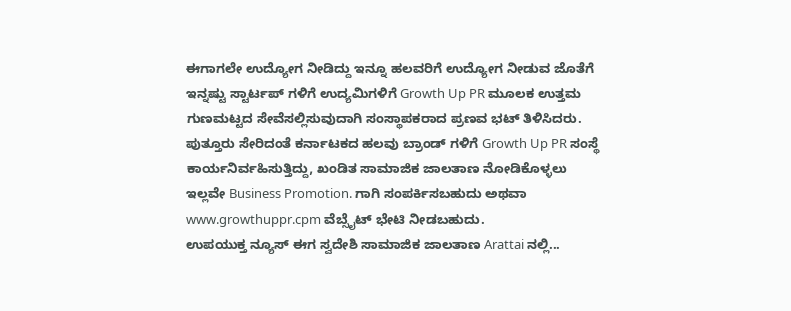ಈಗಾಗಲೇ ಉದ್ಯೋಗ ನೀಡಿದ್ದು ಇನ್ನೂ ಹಲವರಿಗೆ ಉದ್ಯೋಗ ನೀಡುವ ಜೊತೆಗೆ ಇನ್ನಷ್ಟು ಸ್ಟಾರ್ಟಪ್ ಗಳಿಗೆ ಉದ್ಯಮಿಗಳಿಗೆ Growth Up PR ಮೂಲಕ ಉತ್ತಮ ಗುಣಮಟ್ಟದ ಸೇವೆಸಲ್ಲಿಸುವುದಾಗಿ ಸಂಸ್ಥಾಪಕರಾದ ಪ್ರಣವ ಭಟ್ ತಿಳಿಸಿದರು. ಪುತ್ತೂರು ಸೇರಿದಂತೆ ಕರ್ನಾಟಕದ ಹಲವು ಬ್ರಾಂಡ್ ಗಳಿಗೆ Growth Up PR ಸಂಸ್ಥೆ ಕಾರ್ಯನಿರ್ವಹಿಸುತ್ತಿದ್ದು, ಖಂಡಿತ ಸಾಮಾಜಿಕ ಜಾಲತಾಣ ನೋಡಿಕೊಳ್ಳಲು ಇಲ್ಲವೇ Business Promotion. ಗಾಗಿ ಸಂಪರ್ಕಿಸಬಹುದು ಅಥವಾ www.growthuppr.cpm ವೆಬ್ಸೈಟ್ ಭೇಟಿ ನೀಡಬಹುದು.
ಉಪಯುಕ್ತ ನ್ಯೂಸ್ ಈಗ ಸ್ವದೇಶಿ ಸಾಮಾಜಿಕ ಜಾಲತಾಣ Arattai ನಲ್ಲಿ...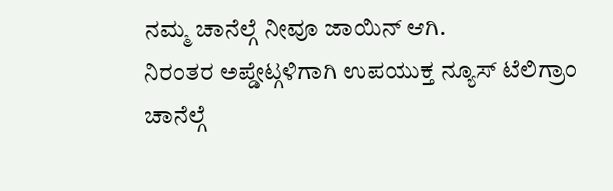ನಮ್ಮ ಚಾನೆಲ್ಗೆ ನೀವೂ ಜಾಯಿನ್ ಆಗಿ.
ನಿರಂತರ ಅಪ್ಡೇಟ್ಗಳಿಗಾಗಿ ಉಪಯುಕ್ತ ನ್ಯೂಸ್ ಟೆಲಿಗ್ರಾಂ ಚಾನೆಲ್ಗೆ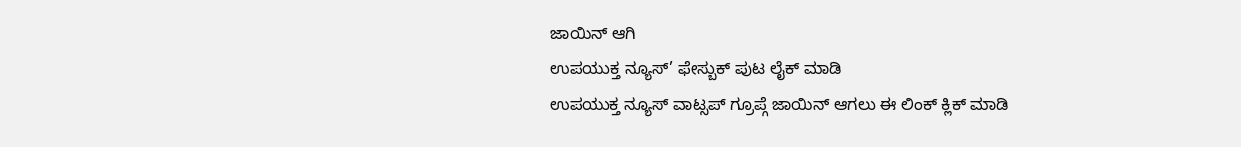ಜಾಯಿನ್ ಆಗಿ
ಉಪಯುಕ್ತ ನ್ಯೂಸ್’ ಫೇಸ್ಬುಕ್ ಪುಟ ಲೈಕ್ ಮಾಡಿ
ಉಪಯುಕ್ತ ನ್ಯೂಸ್ ವಾಟ್ಸಪ್ ಗ್ರೂಪ್ಗೆ ಜಾಯಿನ್ ಆಗಲು ಈ ಲಿಂಕ್ ಕ್ಲಿಕ್ ಮಾಡಿ